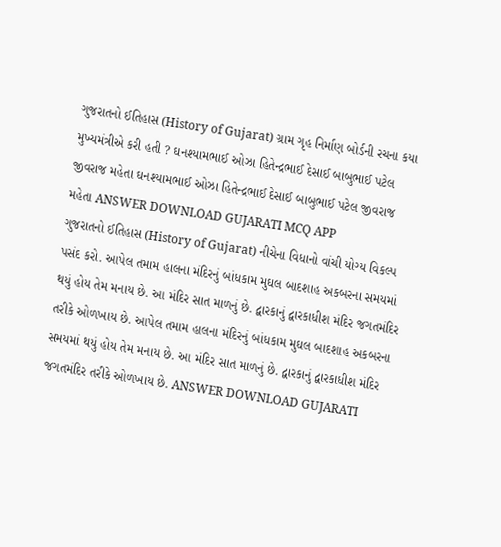ગુજરાતનો ઈતિહાસ (History of Gujarat) ગ્રામ ગૃહ નિર્માણ બોર્ડની રચના કયા મુખ્યમંત્રીએ કરી હતી ? ઘનશ્યામભાઈ ઓઝા હિતેન્દ્રભાઈ દેસાઈ બાબુભાઈ પટેલ જીવરાજ મહેતા ઘનશ્યામભાઈ ઓઝા હિતેન્દ્રભાઈ દેસાઈ બાબુભાઈ પટેલ જીવરાજ મહેતા ANSWER DOWNLOAD GUJARATI MCQ APP
ગુજરાતનો ઈતિહાસ (History of Gujarat) નીચેના વિધાનો વાંચી યોગ્ય વિકલ્પ પસંદ કરો. આપેલ તમામ હાલના મંદિરનું બાંધકામ મુઘલ બાદશાહ અકબરના સમયમાં થયું હોય તેમ મનાય છે. આ મંદિર સાત માળનું છે. દ્વારકાનું દ્વારકાધીશ મંદિર જગતમંદિર તરીકે ઓળખાય છે. આપેલ તમામ હાલના મંદિરનું બાંધકામ મુઘલ બાદશાહ અકબરના સમયમાં થયું હોય તેમ મનાય છે. આ મંદિર સાત માળનું છે. દ્વારકાનું દ્વારકાધીશ મંદિર જગતમંદિર તરીકે ઓળખાય છે. ANSWER DOWNLOAD GUJARATI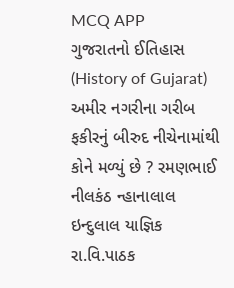MCQ APP
ગુજરાતનો ઈતિહાસ (History of Gujarat) અમીર નગરીના ગરીબ ફકીરનું બીરુદ નીચેનામાંથી કોને મળ્યું છે ? રમણભાઈ નીલકંઠ ન્હાનાલાલ ઇન્દુલાલ યાજ્ઞિક રા.વિ.પાઠક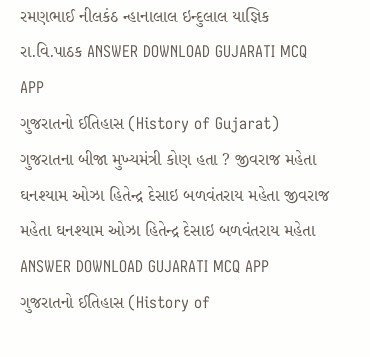રમણભાઈ નીલકંઠ ન્હાનાલાલ ઇન્દુલાલ યાજ્ઞિક રા.વિ.પાઠક ANSWER DOWNLOAD GUJARATI MCQ APP
ગુજરાતનો ઈતિહાસ (History of Gujarat) ગુજરાતના બીજા મુખ્યમંત્રી કોણ હતા ? જીવરાજ મહેતા ઘનશ્યામ ઓઝા હિતેન્દ્ર દેસાઇ બળવંતરાય મહેતા જીવરાજ મહેતા ઘનશ્યામ ઓઝા હિતેન્દ્ર દેસાઇ બળવંતરાય મહેતા ANSWER DOWNLOAD GUJARATI MCQ APP
ગુજરાતનો ઈતિહાસ (History of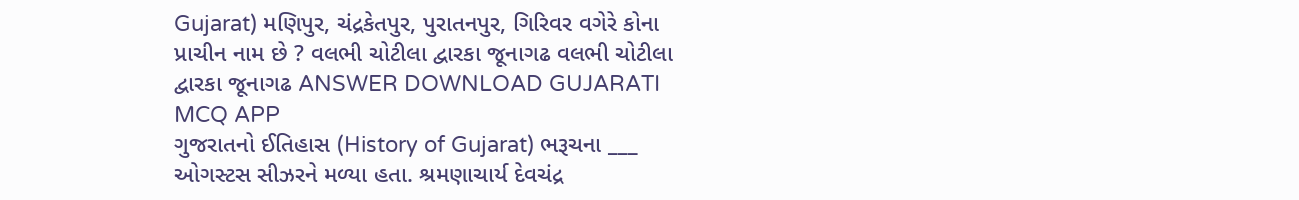Gujarat) મણિપુર, ચંદ્રકેતપુર, પુરાતનપુર, ગિરિવર વગેરે કોના પ્રાચીન નામ છે ? વલભી ચોટીલા દ્વારકા જૂનાગઢ વલભી ચોટીલા દ્વારકા જૂનાગઢ ANSWER DOWNLOAD GUJARATI MCQ APP
ગુજરાતનો ઈતિહાસ (History of Gujarat) ભરૂચના ___ ઓગસ્ટસ સીઝરને મળ્યા હતા. શ્રમણાચાર્ય દેવચંદ્ર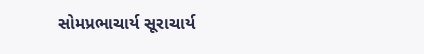સોમપ્રભાચાર્ય સૂરાચાર્ય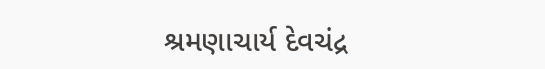શ્રમણાચાર્ય દેવચંદ્ર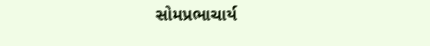સોમપ્રભાચાર્ય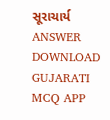સૂરાચાર્ય ANSWER DOWNLOAD GUJARATI MCQ APP